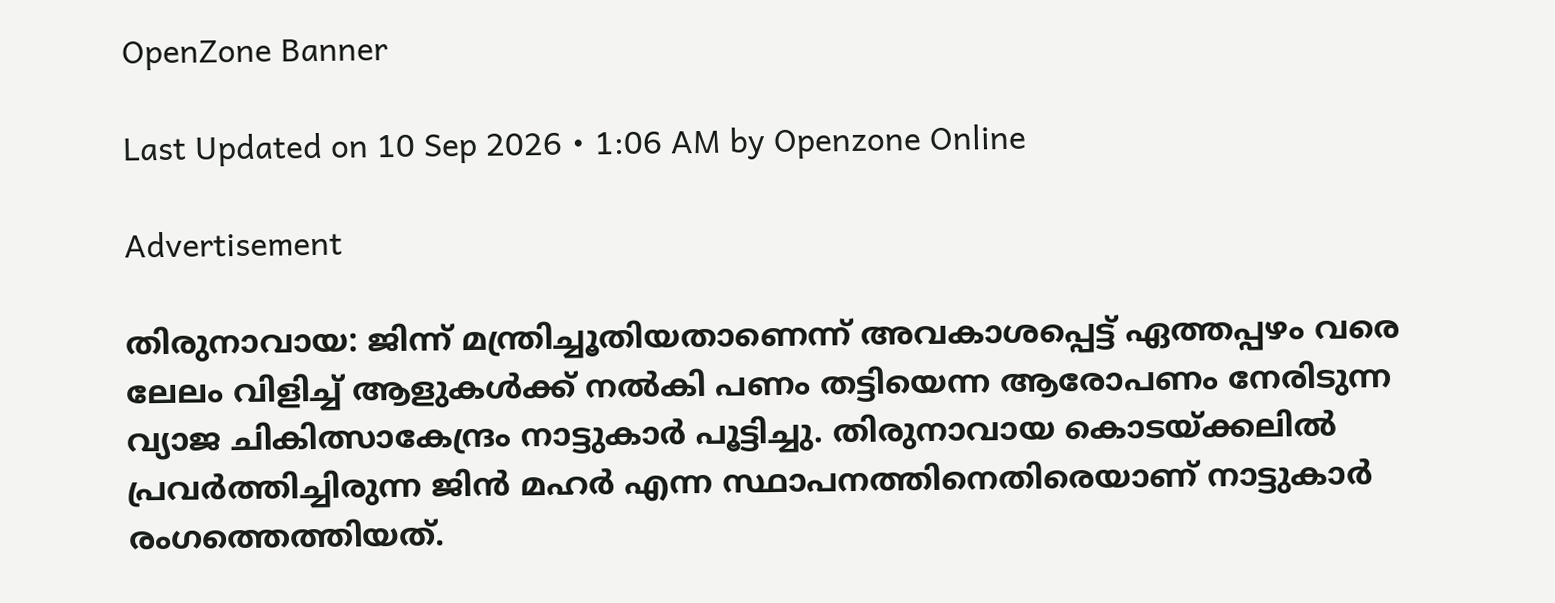OpenZone Banner

Last Updated on 10 Sep 2026 • 1:06 AM by Openzone Online

Advertisement

തിരുനാവായ: ജിന്ന് മന്ത്രിച്ചൂതിയതാണെന്ന് അവകാശപ്പെട്ട് ഏത്തപ്പഴം വരെ ലേലം വിളിച്ച് ആളുകൾക്ക് നൽകി പണം തട്ടിയെന്ന ആരോപണം നേരിടുന്ന വ്യാജ ചികിത്സാകേന്ദ്രം നാട്ടുകാർ പൂട്ടിച്ചു. തിരുനാവായ കൊടയ്ക്കലിൽ പ്രവർത്തിച്ചിരുന്ന ജിൻ മഹർ എന്ന സ്ഥാപനത്തിനെതിരെയാണ് നാട്ടുകാർ രംഗത്തെത്തിയത്.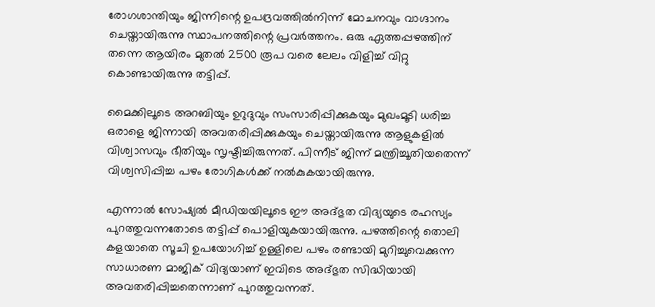രോഗശാന്തിയും ജിന്നിന്റെ ഉപദ്രവത്തിൽനിന്ന് മോചനവും വാഗ്ദാനം ചെയ്തായിരുന്നു സ്ഥാപനത്തിന്റെ പ്രവർത്തനം. ഒരു ഏത്തപ്പഴത്തിന് തന്നെ ആയിരം മുതൽ 2500 രൂപ വരെ ലേലം വിളിച്ച് വിറ്റു കൊണ്ടായിരുന്നു തട്ടിപ്പ്.

മൈക്കിലൂടെ അറബിയും ഉറുദുവും സംസാരിപ്പിക്കുകയും മുഖംമൂടി ധരിച്ച ഒരാളെ ജിന്നായി അവതരിപ്പിക്കുകയും ചെയ്തായിരുന്നു ആളുകളിൽ വിശ്വാസവും ഭീതിയും സൃഷ്ടിച്ചിരുന്നത്. പിന്നീട് ജിന്ന് മന്ത്രിച്ചൂതിയതെന്ന് വിശ്വസിപ്പിച്ച പഴം രോഗികൾക്ക് നൽകുകയായിരുന്നു.

എന്നാൽ സോഷ്യൽ മീഡിയയിലൂടെ ഈ അദ്ഭുത വിദ്യയുടെ രഹസ്യം പുറത്തുവന്നതോടെ തട്ടിപ്പ് പൊളിയുകയായിരുന്നു. പഴത്തിന്റെ തൊലി കളയാതെ സൂചി ഉപയോഗിച്ച് ഉള്ളിലെ പഴം രണ്ടായി മുറിച്ചുവെക്കുന്ന സാധാരണ മാജിക് വിദ്യയാണ് ഇവിടെ അദ്ഭുത സിദ്ധിയായി അവതരിപ്പിച്ചതെന്നാണ് പുറത്തുവന്നത്.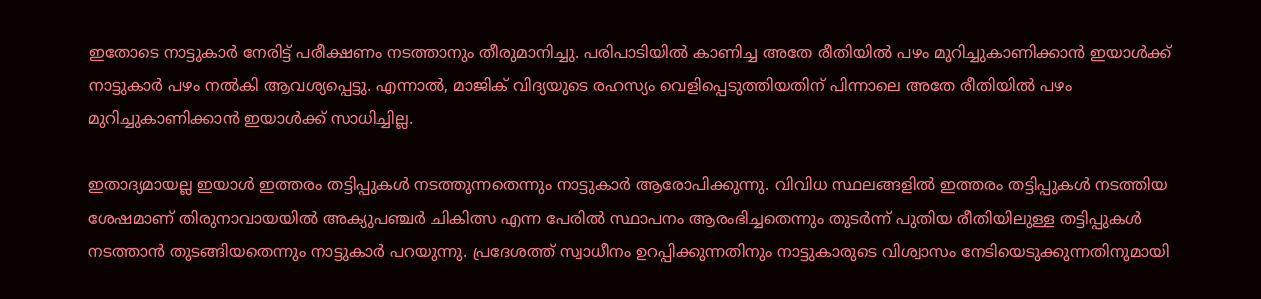ഇതോടെ നാട്ടുകാർ നേരിട്ട് പരീക്ഷണം നടത്താനും തീരുമാനിച്ചു. പരിപാടിയിൽ കാണിച്ച അതേ രീതിയിൽ പഴം മുറിച്ചുകാണിക്കാൻ ഇയാൾക്ക് നാട്ടുകാർ പഴം നൽകി ആവശ്യപ്പെട്ടു. എന്നാൽ, മാജിക് വിദ്യയുടെ രഹസ്യം വെളിപ്പെടുത്തിയതിന് പിന്നാലെ അതേ രീതിയിൽ പഴം മുറിച്ചുകാണിക്കാൻ ഇയാൾക്ക് സാധിച്ചില്ല.

ഇതാദ്യമായല്ല ഇയാൾ ഇത്തരം തട്ടിപ്പുകൾ നടത്തുന്നതെന്നും നാട്ടുകാർ ആരോപിക്കുന്നു. വിവിധ സ്ഥലങ്ങളിൽ ഇത്തരം തട്ടിപ്പുകൾ നടത്തിയ ശേഷമാണ് തിരുനാവായയിൽ അക്യുപഞ്ചർ ചികിത്സ എന്ന പേരിൽ സ്ഥാപനം ആരംഭിച്ചതെന്നും തുടർന്ന് പുതിയ രീതിയിലുള്ള തട്ടിപ്പുകൾ നടത്താൻ തുടങ്ങിയതെന്നും നാട്ടുകാർ പറയുന്നു. പ്രദേശത്ത് സ്വാധീനം ഉറപ്പിക്കുന്നതിനും നാട്ടുകാരുടെ വിശ്വാസം നേടിയെടുക്കുന്നതിനുമായി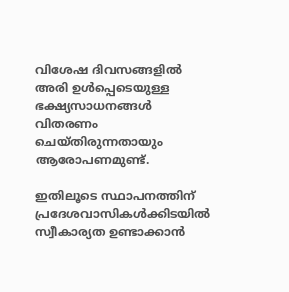വിശേഷ ദിവസങ്ങളിൽ അരി ഉൾപ്പെടെയുള്ള ഭക്ഷ്യസാധനങ്ങൾ വിതരണം ചെയ്തിരുന്നതായും ആരോപണമുണ്ട്.

ഇതിലൂടെ സ്ഥാപനത്തിന് പ്രദേശവാസികൾക്കിടയിൽ സ്വീകാര്യത ഉണ്ടാക്കാൻ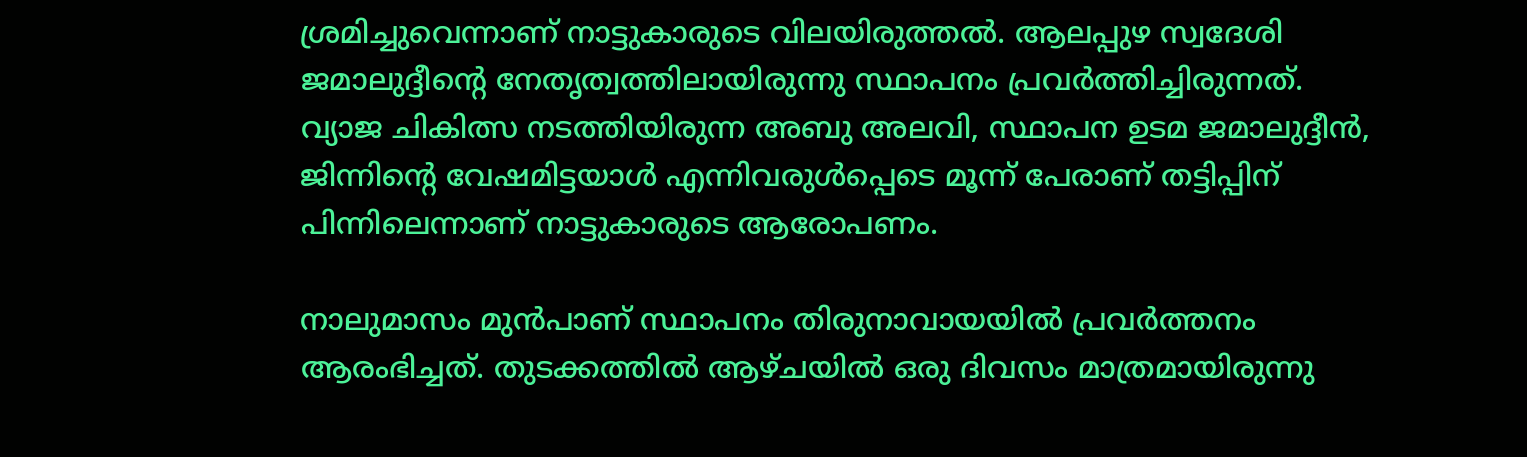ശ്രമിച്ചുവെന്നാണ് നാട്ടുകാരുടെ വിലയിരുത്തൽ. ആലപ്പുഴ സ്വദേശി ജമാലുദ്ദീന്റെ നേതൃത്വത്തിലായിരുന്നു സ്ഥാപനം പ്രവർത്തിച്ചിരുന്നത്. വ്യാജ ചികിത്സ നടത്തിയിരുന്ന അബു അലവി, സ്ഥാപന ഉടമ ജമാലുദ്ദീൻ, ജിന്നിന്റെ വേഷമിട്ടയാൾ എന്നിവരുൾപ്പെടെ മൂന്ന് പേരാണ് തട്ടിപ്പിന് പിന്നിലെന്നാണ് നാട്ടുകാരുടെ ആരോപണം.

നാലുമാസം മുൻപാണ് സ്ഥാപനം തിരുനാവായയിൽ പ്രവർത്തനം ആരംഭിച്ചത്. തുടക്കത്തിൽ ആഴ്ചയിൽ ഒരു ദിവസം മാത്രമായിരുന്നു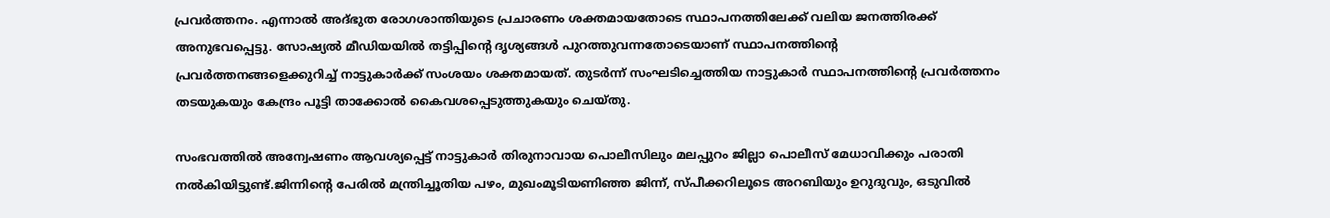പ്രവർത്തനം. എന്നാൽ അദ്ഭുത രോഗശാന്തിയുടെ പ്രചാരണം ശക്തമായതോടെ സ്ഥാപനത്തിലേക്ക് വലിയ ജനത്തിരക്ക് അനുഭവപ്പെട്ടു. സോഷ്യൽ മീഡിയയിൽ തട്ടിപ്പിന്റെ ദൃശ്യങ്ങൾ പുറത്തുവന്നതോടെയാണ് സ്ഥാപനത്തിന്റെ പ്രവർത്തനങ്ങളെക്കുറിച്ച് നാട്ടുകാർക്ക് സംശയം ശക്തമായത്. തുടർന്ന് സംഘടിച്ചെത്തിയ നാട്ടുകാർ സ്ഥാപനത്തിന്റെ പ്രവർത്തനം തടയുകയും കേന്ദ്രം പൂട്ടി താക്കോൽ കൈവശപ്പെടുത്തുകയും ചെയ്തു.

സംഭവത്തിൽ അന്വേഷണം ആവശ്യപ്പെട്ട് നാട്ടുകാർ തിരുനാവായ പൊലീസിലും മലപ്പുറം ജില്ലാ പൊലീസ് മേധാവിക്കും പരാതി നൽകിയിട്ടുണ്ട്.ജിന്നിന്റെ പേരിൽ മന്ത്രിച്ചൂതിയ പഴം, മുഖംമൂടിയണിഞ്ഞ ജിന്ന്, സ്പീക്കറിലൂടെ അറബിയും ഉറുദുവും, ഒടുവിൽ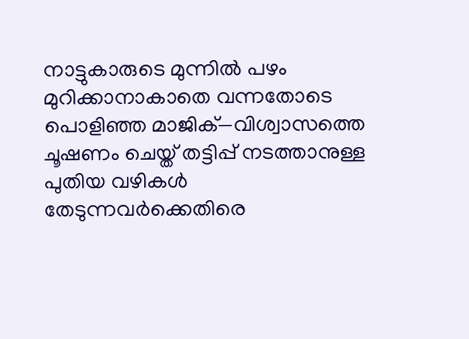നാട്ടുകാരുടെ മുന്നിൽ പഴം മുറിക്കാനാകാതെ വന്നതോടെ പൊളിഞ്ഞ മാജിക്—വിശ്വാസത്തെ ചൂഷണം ചെയ്ത് തട്ടിപ്പ് നടത്താനുള്ള പുതിയ വഴികൾ തേടുന്നവർക്കെതിരെ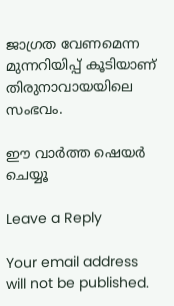ജാഗ്രത വേണമെന്ന മുന്നറിയിപ്പ് കൂടിയാണ് തിരുനാവായയിലെ സംഭവം.

ഈ വാർത്ത ഷെയർ ചെയ്യൂ

Leave a Reply

Your email address will not be published.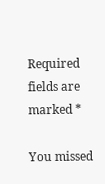Required fields are marked *

You missed